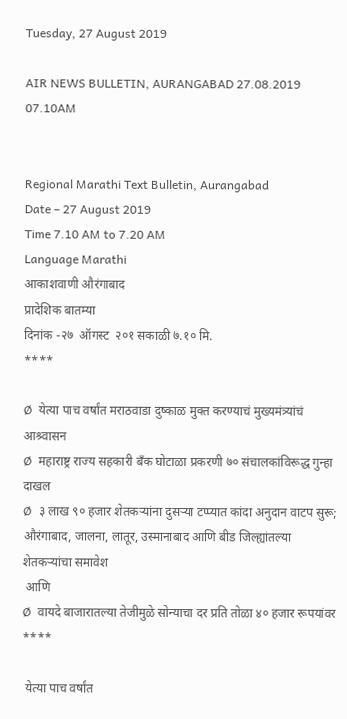Tuesday, 27 August 2019

AIR NEWS BULLETIN, AURANGABAD 27.08.2019 07.10AM


Regional Marathi Text Bulletin, Aurangabad
Date – 27 August 2019
Time 7.10 AM to 7.20 AM
Language Marathi
आकाशवाणी औरंगाबाद
प्रादेशिक बातम्या
दिनांक -२७  ऑगस्ट  २०१ सकाळी ७.१० मि.
****

Ø  येत्या पाच वर्षांत मराठवाडा दुष्काळ मुक्त करण्याचं मुख्यमंत्र्यांचं आश्र्वासन
Ø  महाराष्ट्र राज्य सहकारी बँक घोटाळा प्रकरणी ७० संचालकांविरूद्ध गुन्हा दाखल
Ø  ३ लाख ९० हजार शेतकऱ्यांना दुसऱ्या टप्प्यात कांदा अनुदान वाटप सुरू; औरंगाबाद, जालना, लातूर, उस्मानाबाद आणि बीड जिल्ह्यांतल्या शेतकऱ्यांचा समावेश
 आणि
Ø  वायदे बाजारातल्या तेजीमुळे सोन्याचा दर प्रति तोळा ४० हजार रूपयांवर
****

 येत्या पाच वर्षांत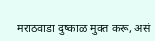मराठवाडा दुष्काळ मुक्त करू, असं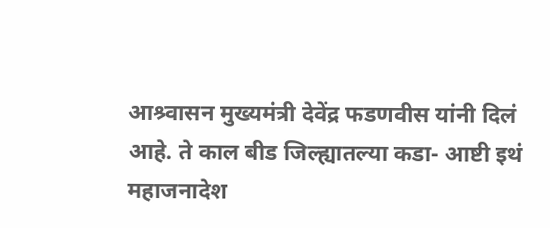आश्र्वासन मुख्यमंत्री देवेंद्र फडणवीस यांनी दिलं आहे. ते काल बीड जिल्ह्यातल्या कडा- आष्टी इथं महाजनादेश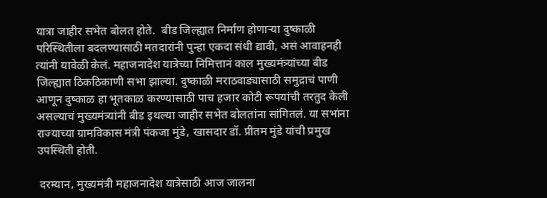यात्रा जाहीर सभेत बोलत होते.  बीड जिल्ह्यात निर्माण होणाऱ्या दुष्काळी परिस्थितीला बदलण्यासाठी मतदारांनी पुन्हा एकदा संधी द्यावी, असं आवाहनही त्यांनी यावेळी केलं. महाजनादेश यात्रेच्या निमित्तानं काल मुख्यमंत्र्यांच्या बीड जिल्ह्यात ठिकठिकाणी सभा झाल्या. दुष्काळी मराठवाड्यासाठी समुद्राचं पाणी आणून दुष्काळ हा भूतकाळ करण्यासाठी पाच हजार कोटी रूपयांची तरतुद केली असल्याचं मुख्यमंत्र्यांनी बीड इथल्या जाहीर सभेत बोलतांना सांगितलं. या सभांना राज्याच्या ग्रामविकास मंत्री पंकजा मुंडे, खासदार डॉ. प्रीतम मुंडे यांची प्रमुख उपस्थिती होती.

 दरम्यान, मुख्यमंत्री महाजनादेश यात्रेसाठी आज जालना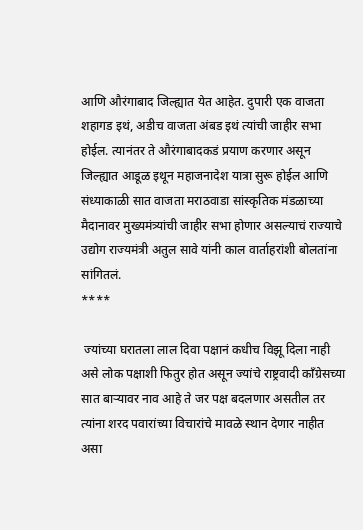आणि औरंगाबाद जिल्ह्यात येत आहेत. दुपारी एक वाजता शहागड इथं, अडीच वाजता अंबड इथं त्यांची जाहीर सभा होईल. त्यानंतर ते औरंगाबादकडं प्रयाण करणार असून जिल्ह्यात आडूळ इथून महाजनादेश यात्रा सुरू होईल आणि संध्याकाळी सात वाजता मराठवाडा सांस्कृतिक मंडळाच्या मैदानावर मुख्यमंत्र्यांची जाहीर सभा होणार असल्याचं राज्याचे उद्योग राज्यमंत्री अतुल सावे यांनी काल वार्ताहरांशी बोलतांना सांगितलं.
****

 ज्यांच्या घरातला लाल दिवा पक्षानं कधीच विझू दिला नाही असे लोक पक्षाशी फितुर होत असून ज्यांचे राष्ट्रवादी काँग्रेसच्या सात बाऱ्यावर नाव आहे ते जर पक्ष बदलणार असतील तर त्यांना शरद पवारांच्या विचारांचे मावळे स्थान देणार नाहीत असा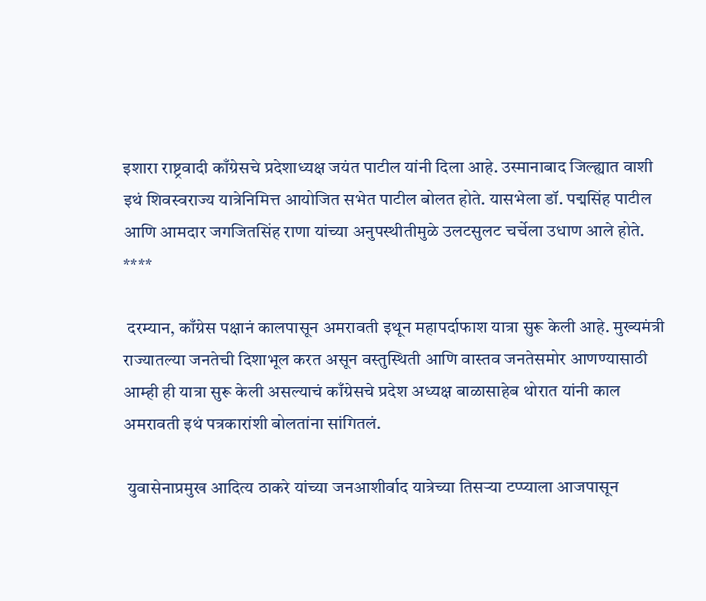इशारा राष्ट्रवादी काँग्रेसचे प्रदेशाध्यक्ष जयंत पाटील यांनी दिला आहे. उस्मानाबाद जिल्ह्यात वाशी इथं शिवस्वराज्य यात्रेनिमित्त आयोजित सभेत पाटील बोलत होते. यासभेला डॉ. पद्मसिंह पाटील आणि आमदार जगजितसिंह राणा यांच्या अनुपस्थीतीमुळे उलटसुलट चर्चेला उधाण आले होते.
****

 दरम्यान, काँग्रेस पक्षानं कालपासून अमरावती इथून महापर्दाफाश यात्रा सुरू केली आहे. मुख्यमंत्री राज्यातल्या जनतेची दिशाभूल करत असून वस्तुस्थिती आणि वास्तव जनतेसमोर आणण्यासाठी आम्ही ही यात्रा सुरू केली असल्याचं काँग्रेसचे प्रदेश अध्यक्ष बाळासाहेब थोरात यांनी काल अमरावती इथं पत्रकारांशी बोलतांना सांगितलं.

 युवासेनाप्रमुख आदित्य ठाकरे यांच्या जनआशीर्वाद यात्रेच्या तिसऱ्या टप्प्याला आजपासून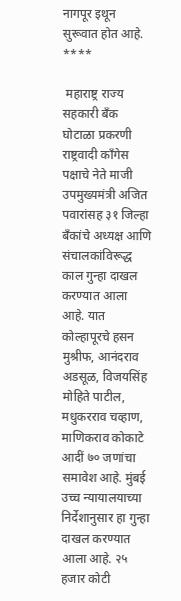नागपूर इथून सुरूवात होत आहे.
****

 महाराष्ट्र राज्य सहकारी बँक घोटाळा प्रकरणी राष्ट्रवादी काँगेस पक्षाचे नेते माजी उपमुख्यमंत्री अजित पवारांसह ३१ जिल्हा बँकांचे अध्यक्ष आणि संचालकांविरूद्ध काल गुन्हा दाखल करण्यात आला आहे. यात कोल्हापूरचे हसन मुश्रीफ, आनंदराव अडसूळ, विजयसिंह मोहिते पाटील, मधुकरराव चव्हाण, माणिकराव कोकाटे आदीं ७० जणांचा समावेश आहे. मुंबई उच्च न्यायालयाच्या निर्देशानुसार हा गुन्हा दाखल करण्यात आला आहे. २५ हजार कोटी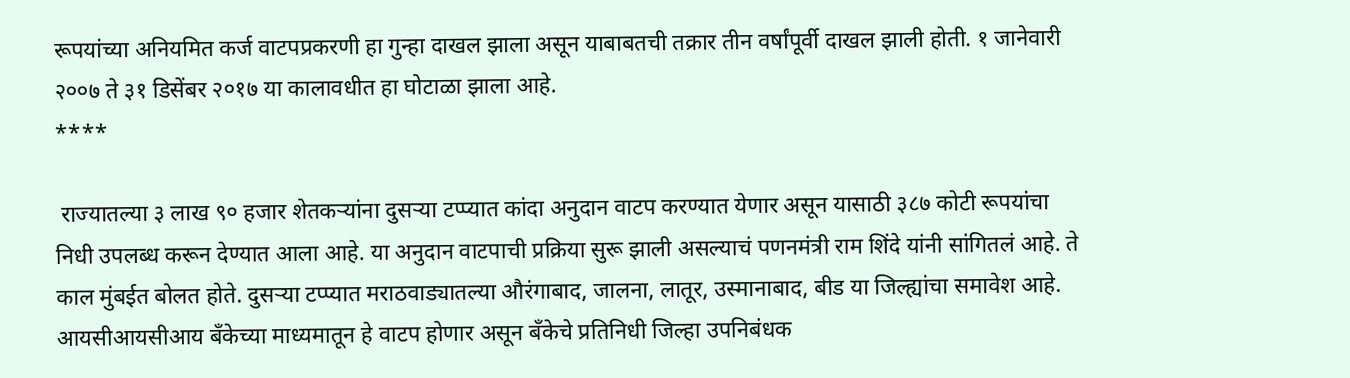रूपयांच्या अनियमित कर्ज वाटपप्रकरणी हा गुन्हा दाखल झाला असून याबाबतची तक्रार तीन वर्षांपूर्वी दाखल झाली होती. १ जानेवारी २००७ ते ३१ डिसेंबर २०१७ या कालावधीत हा घोटाळा झाला आहे.
****

 राज्यातल्या ३ लाख ९० हजार शेतकऱ्यांना दुसऱ्या टप्प्यात कांदा अनुदान वाटप करण्यात येणार असून यासाठी ३८७ कोटी रूपयांचा निधी उपलब्ध करून देण्यात आला आहे. या अनुदान वाटपाची प्रक्रिया सुरू झाली असल्याचं पणनमंत्री राम शिंदे यांनी सांगितलं आहे. ते काल मुंबईत बोलत होते. दुसऱ्या टप्प्यात मराठवाड्यातल्या औरंगाबाद, जालना, लातूर, उस्मानाबाद, बीड या जिल्ह्यांचा समावेश आहे.  आयसीआयसीआय बँकेच्या माध्यमातून हे वाटप होणार असून बँकेचे प्रतिनिधी जिल्हा उपनिबंधक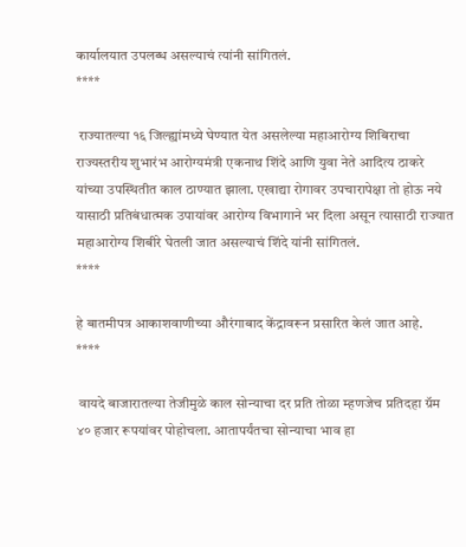कार्यालयात उपलब्ध असल्याचं त्यांनी सांगितलं.
****

 राज्यातल्या १६ जिल्ह्यांमध्ये घेण्यात येत असलेल्या महाआरोग्य शिबिराचा राज्यस्तरीय शुभारंभ आरोग्यमंत्री एकनाथ शिंदे आणि युवा नेते आदित्य ठाकरे यांच्या उपस्थितीत काल ठाण्यात झाला. एखाद्या रोगावर उपचारापेक्षा तो होऊ नये यासाठी प्रतिबंधात्मक उपायांवर आरोग्य विभागाने भर दिला असून त्यासाठी राज्यात महाआरोग्य शिबीरे घेतली जात असल्याचं शिंदे यांनी सांगितलं.
****

हे बातमीपत्र आकाशवाणीच्या औरंगाबाद केंद्रावरून प्रसारित केलं जात आहे.
****

 वायदे बाजारातल्या तेजीमुळे काल सोन्याचा दर प्रति तोळा म्हणजेच प्रतिदहा ग्रॅम ४० हजार रूपयांवर पोहोचला. आतापर्यंतचा सोन्याचा भाव हा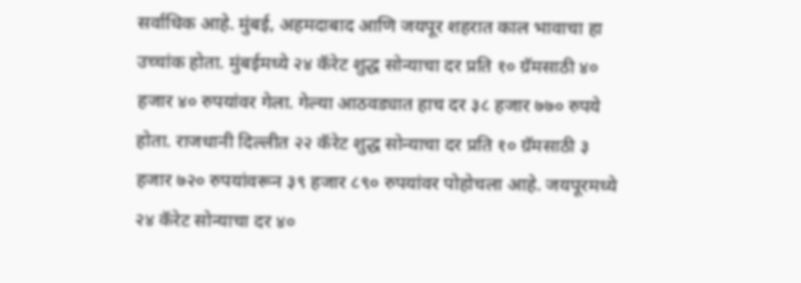सर्वाधिक आहे. मुंबई, अहमदाबाद आणि जयपूर शहरात काल भावाचा हा उच्चांक होता. मुंबईमध्ये २४ कॅरेट शुद्ध सोन्याचा दर प्रति १० ग्रॅमसाठी ४० हजार ४० रुपयांवर गेला. गेल्या आठवड्यात हाच दर ३८ हजार ७७० रुपये होता. राजधानी दिल्लीत २२ कॅरेट शुद्ध सोन्याचा दर प्रति १० ग्रॅमसाठी ३ हजार ७२० रुपयांवरून ३९ हजार ८९० रुपयांवर पोहोचला आहे. जयपूरमध्ये २४ कॅरेट सोन्याचा दर ४०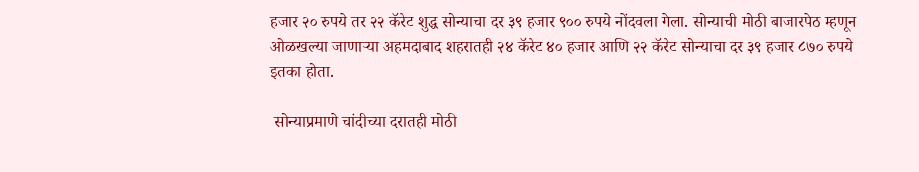हजार २० रुपये तर २२ कॅरेट शुद्ध सोन्याचा दर ३९ हजार ९०० रुपये नोंदवला गेला. सोन्याची मोठी बाजारपेठ म्हणून ओळखल्या जाणाऱ्या अहमदाबाद शहरातही २४ कॅरेट ४० हजार आणि २२ कॅरेट सोन्याचा दर ३९ हजार ८७० रुपये इतका होता.

 सोन्याप्रमाणे चांदीच्या दरातही मोठी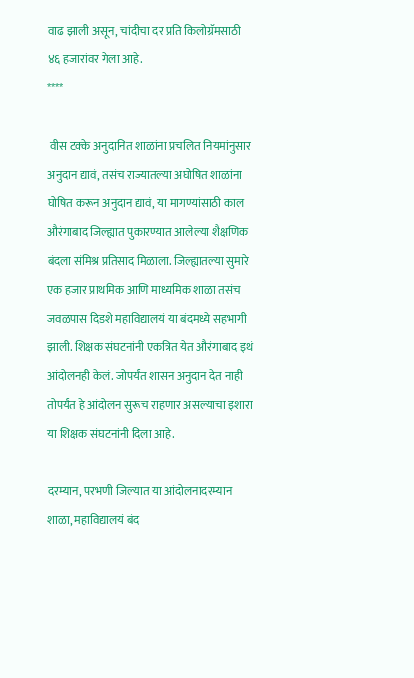वाढ झाली असून, चांदीचा दर प्रति किलोग्रॅमसाठी ४६ हजारांवर गेला आहे.
****

 वीस टक्के अनुदानित शाळांना प्रचलित नियमांनुसार अनुदान द्यावं, तसंच राज्यातल्या अघोषित शाळांना घोषित करून अनुदान द्यावं, या मागण्यांसाठी काल औरंगाबाद जिल्ह्यात पुकारण्यात आलेल्या शैक्षणिक बंदला संमिश्र प्रतिसाद मिळाला. जिल्ह्यातल्या सुमारे एक हजार प्राथमिक आणि माध्यमिक शाळा तसंच जवळपास दिडशे महाविद्यालयं या बंदमध्ये सहभागी झाली. शिक्षक संघटनांनी एकत्रित येत औरंगाबाद इथं आंदोलनही केलं. जोपर्यंत शासन अनुदान देत नाही तोपर्यंत हे आंदोलन सुरूच राहणार असल्याचा इशारा या शिक्षक संघटनांनी दिला आहे.

दरम्यान, परभणी जिल्यात या आंदोलनादरम्यान  शाळा, महाविद्यालयं बंद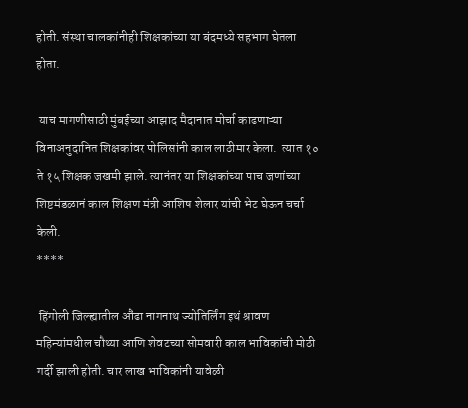होती. संस्था चालकांनीही शिक्षकांच्या या बंदमध्ये सहभाग घेतला होता.

 याच मागणीसाठी मुंबईच्या आझाद मैदानात मोर्चा काढणाऱ्या विनाअनुदानित शिक्षकांवर पोलिसांनी काल लाठीमार केला.  त्यात १० ते १५ शिक्षक जखमी झाले. त्यानंतर या शिक्षकांच्या पाच जणांच्या शिष्टमंडळानं काल शिक्षण मंत्री आशिष शेलार यांची भेट घेऊन चर्चा केली.
****

 हिंगोली जिल्ह्यातील औंढा नागनाथ ज्योतिर्लिंग इथं श्रावण महिन्यांमधील चौथ्या आणि शेवटच्या सोमवारी काल भाविकांची मोठी गर्दी झाली होती. चार लाख भाविकांनी यावेळी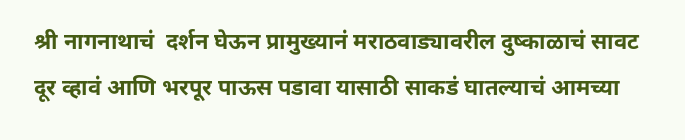श्री नागनाथाचं  दर्शन घेऊन प्रामुख्यानं मराठवाड्यावरील दुष्काळाचं सावट दूर व्हावं आणि भरपूर पाऊस पडावा यासाठी साकडं घातल्याचं आमच्या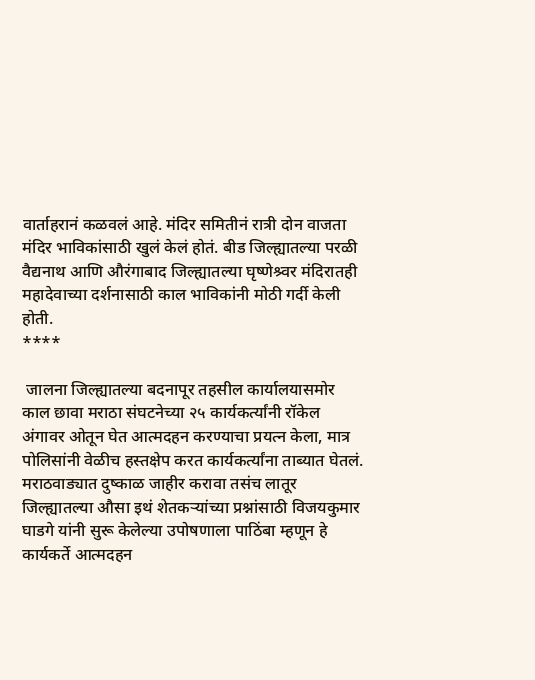वार्ताहरानं कळवलं आहे. मंदिर समितीनं रात्री दोन वाजता मंदिर भाविकांसाठी खुलं केलं होतं. बीड जिल्ह्यातल्या परळी वैद्यनाथ आणि औरंगाबाद जिल्ह्यातल्या घृष्णेश्र्वर मंदिरातही महादेवाच्या दर्शनासाठी काल भाविकांनी मोठी गर्दी केली होती.
****

 जालना जिल्ह्यातल्या बदनापूर तहसील कार्यालयासमोर काल छावा मराठा संघटनेच्या २५ कार्यकर्त्यांनी रॉकेल अंगावर ओतून घेत आत्मदहन करण्याचा प्रयत्न केला, मात्र पोलिसांनी वेळीच हस्तक्षेप करत कार्यकर्त्यांना ताब्यात घेतलं. मराठवाड्यात दुष्काळ जाहीर करावा तसंच लातूर जिल्ह्यातल्या औसा इथं शेतकऱ्यांच्या प्रश्नांसाठी विजयकुमार घाडगे यांनी सुरू केलेल्या उपोषणाला पाठिंबा म्हणून हे कार्यकर्ते आत्मदहन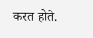करत होते.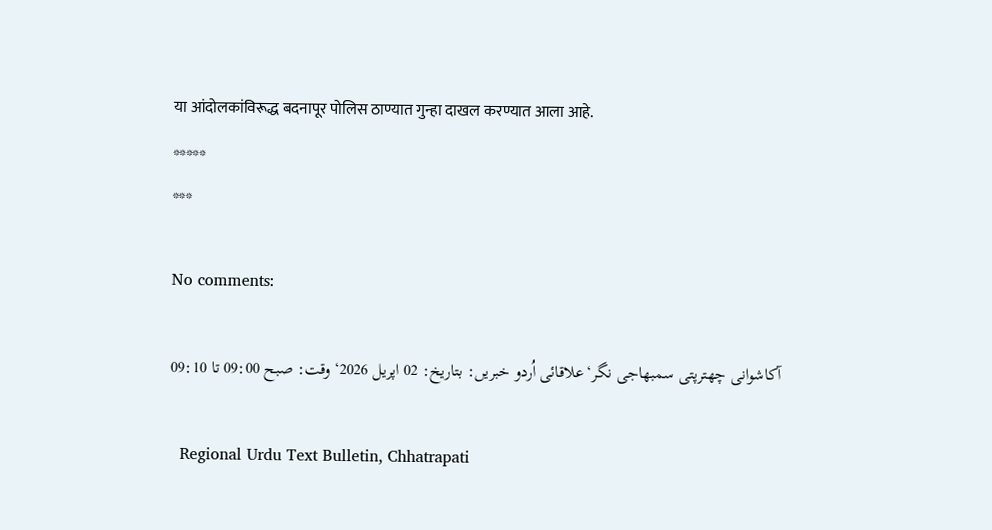या आंदोलकांविरूद्ध बदनापूर पोलिस ठाण्यात गुन्हा दाखल करण्यात आला आहे.
*****
***

No comments:

آکاشوانی چھترپتی سمبھاجی نگر‘علاقائی اُردو خبریں: بتاریخ: 02 اپریل 2026‘ وقت: صبح 09:00 تا 09:10

  Regional Urdu Text Bulletin, Chhatrapati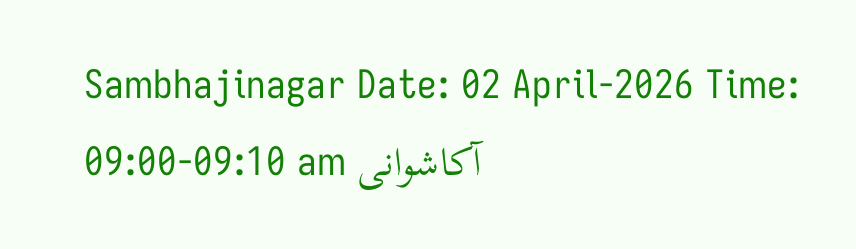Sambhajinagar Date: 02 April-2026 Time: 09:00-09:10 am آکاشوانی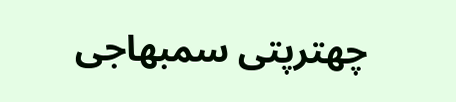چھترپتی سمبھاجی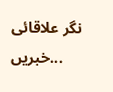نگر علاقائی خبریں...